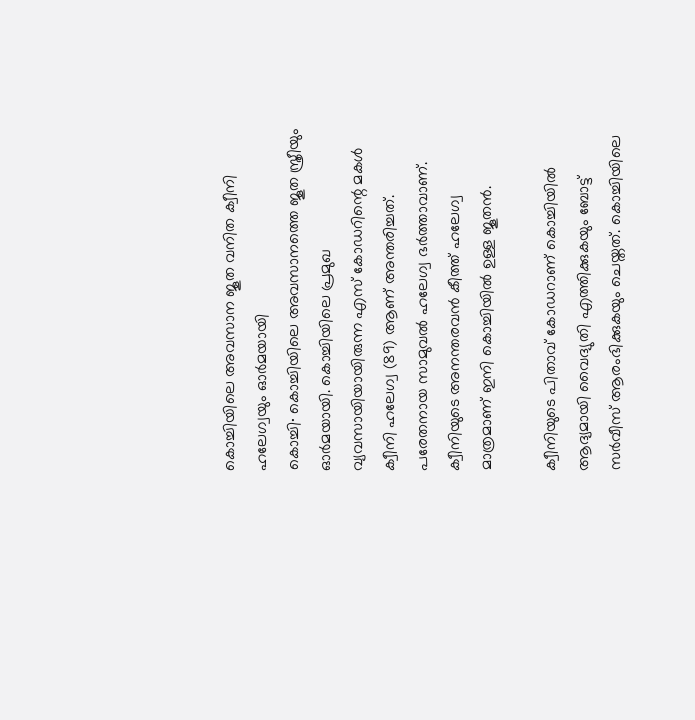കൊച്ചിയിലെ അവസാന ജൂത വനിത ക്വീനി ഹലേഗ്വയും ഓർമയായി
കൊച്ചി∙ കൊച്ചിയിലെ അവസാനത്തെ ജൂത സ്ത്രീയും ഓർമയായി. കൊച്ചിയിലെ പ്രമുഖ വ്യവസായിയായിരുന്ന എസ് കോഡറിന്റെ മകൾ ക്വീനി ഹലേഗ്വ (89) ആണ് അന്തരിച്ചത്. പരേതനായ സാമുവൽ ഹലേഗ്വ ഭർത്താവാണ്. ക്വീനിയുടെ അനന്തരവൻ കീത്ത് ഹലേഗ്വ മാത്രമാണ് ഇനി കൊച്ചിയിൽ ഉള്ള ജൂതൻ.

ക്വീനിയുടെ പിതാവ് കോഡറാണ് കൊച്ചിയിൽ ആദ്യമായി വൈദ്യുതി എത്തിക്കുകയും ബോട്ട് സർവീസ് ആരംഭിക്കുകയും ചെയ്തത്. കൊച്ചിയിലെ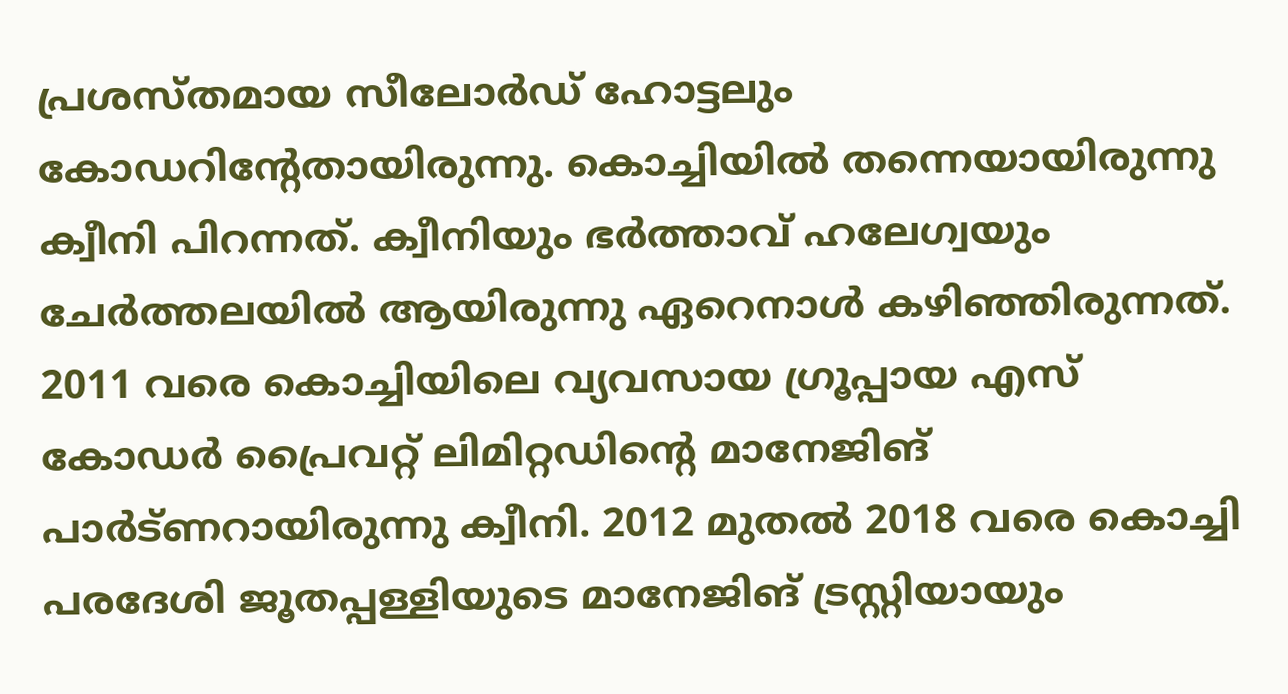പ്രശസ്തമായ സീലോർഡ് ഹോട്ടലും കോഡറിന്റേതായിരുന്നു. കൊച്ചിയിൽ തന്നെയായിരുന്നു ക്വീനി പിറന്നത്. ക്വീനിയും ഭർത്താവ് ഹലേഗ്വയും ചേർത്തലയിൽ ആയിരുന്നു ഏറെനാൾ കഴിഞ്ഞിരുന്നത്. 2011 വരെ കൊച്ചിയിലെ വ്യവസായ ഗ്രൂപ്പായ എസ് കോഡർ പ്രൈവറ്റ് ലിമിറ്റഡിന്റെ മാനേജിങ് പാർട്ണറായിരുന്നു ക്വീനി. 2012 മുതൽ 2018 വരെ കൊച്ചി പരദേശി ജൂതപ്പള്ളിയുടെ മാനേജിങ് ട്രസ്റ്റിയായും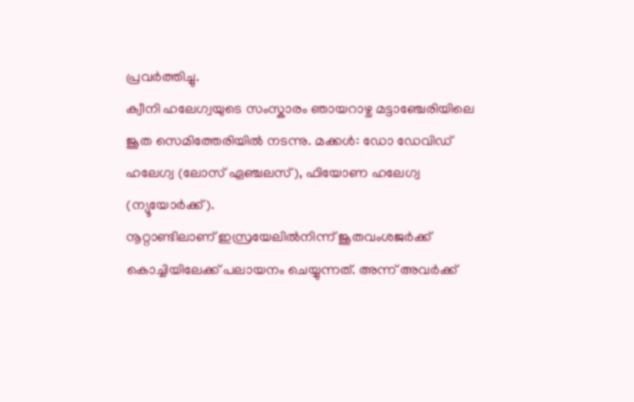പ്രവർത്തിച്ചു.
ക്വീനി ഹലേഗ്വയുടെ സംസ്കാരം ഞായറാഴ്ച മട്ടാഞ്ചേരിയിലെ ജൂത സെമിത്തേരിയിൽ നടന്നു. മക്കൾ: ഡോ ഡേവിഡ് ഹലേഗ്വ (ലോസ് ഏഞ്ചലസ്), ഫിയോണ ഹലേഗ്വ (ന്യൂയോർക്ക്).
നൂറ്റാണ്ടിലാണ് ഇസ്രയേലിൽനിന്ന് ജൂതവംശജർക്ക് കൊച്ചിയിലേക്ക് പലായനം ചെയ്യുന്നത്. അന്ന് അവർക്ക്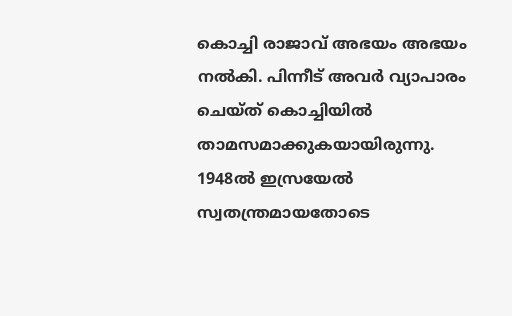കൊച്ചി രാജാവ് അഭയം അഭയം നൽകി. പിന്നീട് അവർ വ്യാപാരം ചെയ്ത് കൊച്ചിയിൽ താമസമാക്കുകയായിരുന്നു. 1948ൽ ഇസ്രയേൽ സ്വതന്ത്രമായതോടെ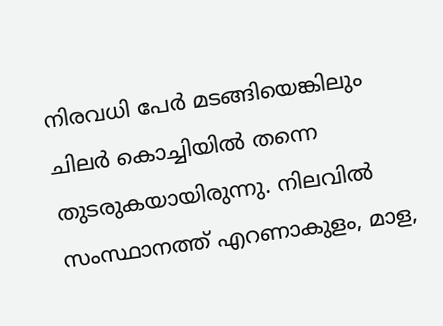നിരവധി പേർ മടങ്ങിയെങ്കിലും ചിലർ കൊച്ചിയിൽ തന്നെ തുടരുകയായിരുന്നു. നിലവിൽ സംസ്ഥാനത്ത് എറണാകുളം, മാള,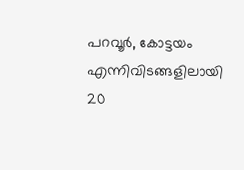പറവൂർ, കോട്ടയം എന്നിവിടങ്ങളിലായി 20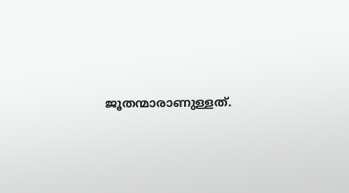ജൂതന്മാരാണുള്ളത്.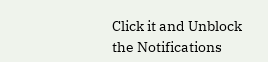Click it and Unblock the Notifications